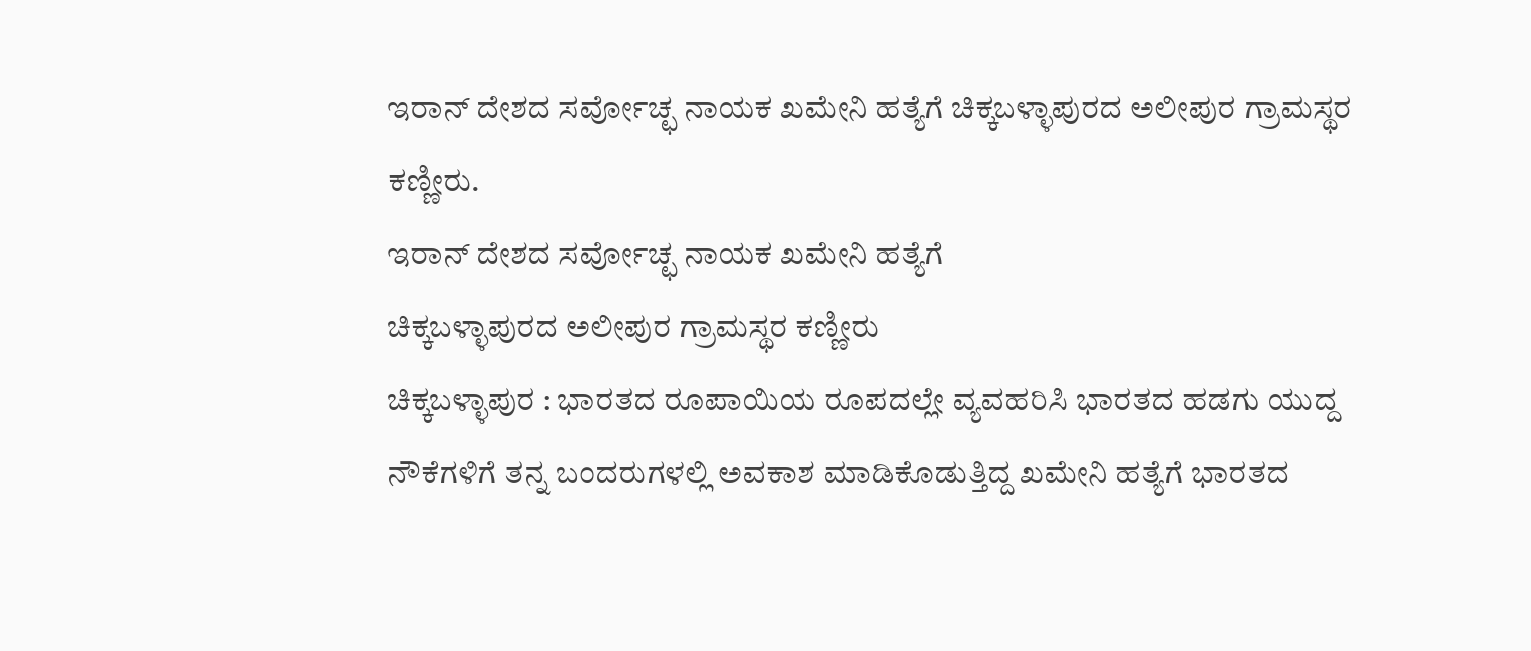ಇರಾನ್ ದೇಶದ ಸರ್ವೋಚ್ಛ ನಾಯಕ ಖಮೇನಿ ಹತ್ಯೆಗೆ ಚಿಕ್ಕಬಳ್ಳಾಪುರದ ಅಲೀಪುರ ಗ್ರಾಮಸ್ಥರ ಕಣ್ಣೀರು.
ಇರಾನ್ ದೇಶದ ಸರ್ವೋಚ್ಛ ನಾಯಕ ಖಮೇನಿ ಹತ್ಯೆಗೆ
ಚಿಕ್ಕಬಳ್ಳಾಪುರದ ಅಲೀಪುರ ಗ್ರಾಮಸ್ಥರ ಕಣ್ಣೀರು
ಚಿಕ್ಕಬಳ್ಳಾಪುರ : ಭಾರತದ ರೂಪಾಯಿಯ ರೂಪದಲ್ಲೇ ವ್ಯವಹರಿಸಿ ಭಾರತದ ಹಡಗು ಯುದ್ದ ನೌಕೆಗಳಿಗೆ ತನ್ನ ಬಂದರುಗಳಲ್ಲಿ ಅವಕಾಶ ಮಾಡಿಕೊಡುತ್ತಿದ್ದ ಖಮೇನಿ ಹತ್ಯೆಗೆ ಭಾರತದ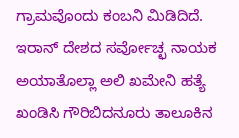ಗ್ರಾಮವೊಂದು ಕಂಬನಿ ಮಿಡಿದಿದೆ.
ಇರಾನ್ ದೇಶದ ಸರ್ವೋಚ್ಛ ನಾಯಕ ಅಯಾತೊಲ್ಲಾ ಅಲಿ ಖಮೇನಿ ಹತ್ಯೆ ಖಂಡಿಸಿ ಗೌರಿಬಿದನೂರು ತಾಲೂಕಿನ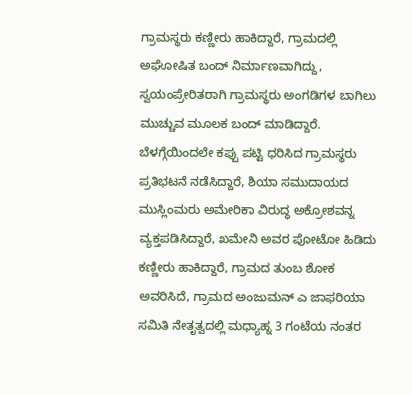ಗ್ರಾಮಸ್ಥರು ಕಣ್ಣೀರು ಹಾಕಿದ್ದಾರೆ, ಗ್ರಾಮದಲ್ಲಿ ಅಘೋಷಿತ ಬಂದ್ ನಿರ್ಮಾಣವಾಗಿದ್ದು, ಸ್ವಯಂಪ್ರೇರಿತರಾಗಿ ಗ್ರಾಮಸ್ಥರು ಅಂಗಡಿಗಳ ಬಾಗಿಲು ಮುಚ್ಚುವ ಮೂಲಕ ಬಂದ್ ಮಾಡಿದ್ದಾರೆ.
ಬೆಳಗ್ಗೆಯಿಂದಲೇ ಕಪ್ಪು ಪಟ್ಟಿ ಧರಿಸಿದ ಗ್ರಾಮಸ್ಥರು ಪ್ರತಿಭಟನೆ ನಡೆಸಿದ್ದಾರೆ, ಶಿಯಾ ಸಮುದಾಯದ ಮುಸ್ಲಿಂಮರು ಅಮೇರಿಕಾ ವಿರುದ್ಧ ಅಕ್ರೋಶವನ್ನ ವ್ಯಕ್ತಪಡಿಸಿದ್ದಾರೆ, ಖಮೇನಿ ಅವರ ಪೋಟೋ ಹಿಡಿದು ಕಣ್ಣೀರು ಹಾಕಿದ್ದಾರೆ, ಗ್ರಾಮದ ತುಂಬ ಶೋಕ ಅವರಿಸಿದೆ, ಗ್ರಾಮದ ಅಂಜುಮನ್ ಎ ಜಾಫರಿಯಾ ಸಮಿತಿ ನೇತೃತ್ವದಲ್ಲಿ ಮಧ್ಯಾಹ್ನ 3 ಗಂಟೆಯ ನಂತರ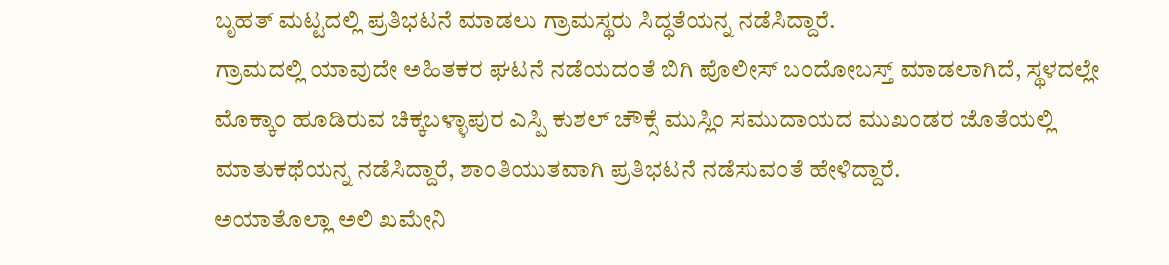ಬೃಹತ್ ಮಟ್ಟದಲ್ಲಿ ಪ್ರತಿಭಟನೆ ಮಾಡಲು ಗ್ರಾಮಸ್ಥರು ಸಿದ್ಧತೆಯನ್ನ ನಡೆಸಿದ್ದಾರೆ.
ಗ್ರಾಮದಲ್ಲಿ ಯಾವುದೇ ಅಹಿತಕರ ಘಟನೆ ನಡೆಯದಂತೆ ಬಿಗಿ ಪೊಲೀಸ್ ಬಂದೋಬಸ್ತ್ ಮಾಡಲಾಗಿದೆ, ಸ್ಥಳದಲ್ಲೇ ಮೊಕ್ಕಾಂ ಹೂಡಿರುವ ಚಿಕ್ಕಬಳ್ಳಾಪುರ ಎಸ್ಪಿ ಕುಶಲ್ ಚೌಕ್ಸೆ ಮುಸ್ಲಿಂ ಸಮುದಾಯದ ಮುಖಂಡರ ಜೊತೆಯಲ್ಲಿ ಮಾತುಕಥೆಯನ್ನ ನಡೆಸಿದ್ದಾರೆ, ಶಾಂತಿಯುತವಾಗಿ ಪ್ರತಿಭಟನೆ ನಡೆಸುವಂತೆ ಹೇಳಿದ್ದಾರೆ.
ಅಯಾತೊಲ್ಲಾ ಅಲಿ ಖಮೇನಿ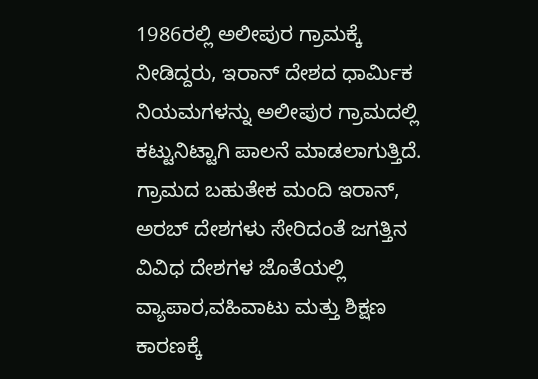1986ರಲ್ಲಿ ಅಲೀಪುರ ಗ್ರಾಮಕ್ಕೆ ನೀಡಿದ್ದರು, ಇರಾನ್ ದೇಶದ ಧಾರ್ಮಿಕ ನಿಯಮಗಳನ್ನು ಅಲೀಪುರ ಗ್ರಾಮದಲ್ಲಿ ಕಟ್ಟುನಿಟ್ಟಾಗಿ ಪಾಲನೆ ಮಾಡಲಾಗುತ್ತಿದೆ. ಗ್ರಾಮದ ಬಹುತೇಕ ಮಂದಿ ಇರಾನ್, ಅರಬ್ ದೇಶಗಳು ಸೇರಿದಂತೆ ಜಗತ್ತಿನ ವಿವಿಧ ದೇಶಗಳ ಜೊತೆಯಲ್ಲಿ ವ್ಯಾಪಾರ,ವಹಿವಾಟು ಮತ್ತು ಶಿಕ್ಷಣ ಕಾರಣಕ್ಕೆ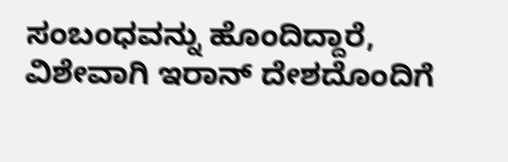ಸಂಬಂಧವನ್ನು ಹೊಂದಿದ್ದಾರೆ, ವಿಶೇವಾಗಿ ಇರಾನ್ ದೇಶದೊಂದಿಗೆ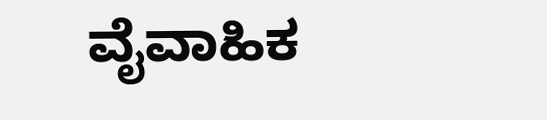ವೈವಾಹಿಕ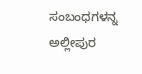ಸಂಬಂಧಗಳನ್ನ ಅಲ್ಲೀಪುರ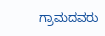ಗ್ರಾಮದವರು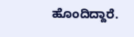ಹೊಂದಿದ್ದಾರೆ.